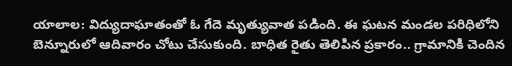యాలాల: విద్యుదాఘాతంతో ఓ గేదె మృత్యువాత పడింది. ఈ ఘటన మండల పరిధిలోని బెన్నూరులో ఆదివారం చోటు చేసుకుంది. బాధిత రైతు తెలిపిన ప్రకారం.. గ్రామానికి చెందిన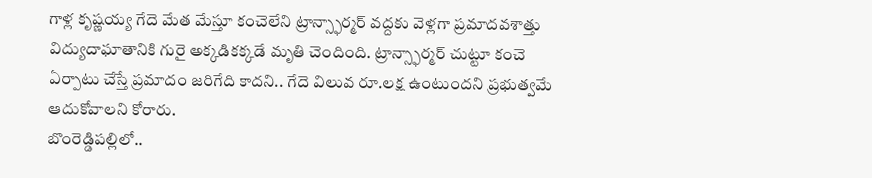గాళ్ల కృష్ణయ్య గేదె మేత మేస్తూ కంచెలేని ట్రాన్స్ఫార్మర్ వద్దకు వెళ్లగా ప్రమాదవశాత్తు విద్యుదాఘాతానికి గురై అక్కడికక్కడే మృతి చెందింది. ట్రాన్స్ఫార్మర్ చుట్టూ కంచె ఏర్పాటు చేస్తే ప్రమాదం జరిగేది కాదని.. గేదె విలువ రూ.లక్ష ఉంటుందని ప్రభుత్వమే ఆదుకోవాలని కోరారు.
బొంరెడ్డిపల్లిలో..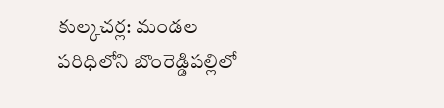కుల్కచర్ల: మండల పరిధిలోని బొంరెడ్డిపల్లిలో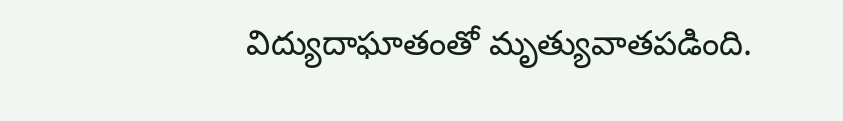విద్యుదాఘాతంతో మృత్యువాతపడింది.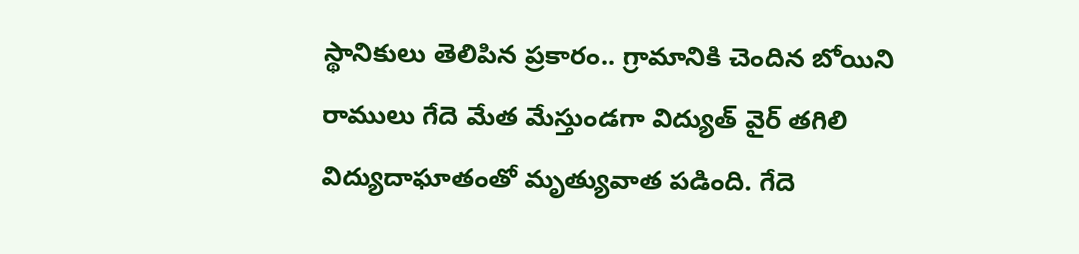స్థానికులు తెలిపిన ప్రకారం.. గ్రామానికి చెందిన బోయిని రాములు గేదె మేత మేస్తుండగా విద్యుత్ వైర్ తగిలి విద్యుదాఘాతంతో మృత్యువాత పడింది. గేదె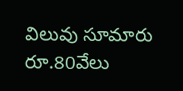విలువు సూమారు రూ.80వేలు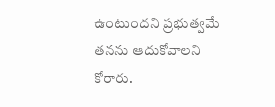ఉంటుందని ప్రభుత్వమే తనను ఆదుకోవాలని కోరారు.